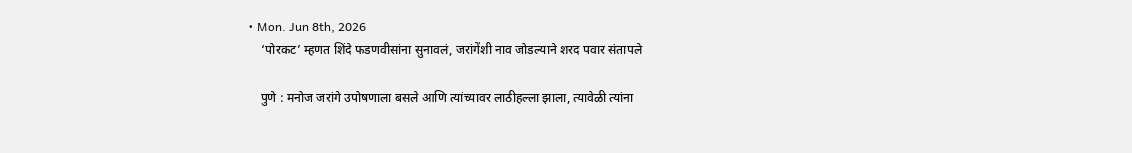• Mon. Jun 8th, 2026
    ‘पोरकट’ म्हणत शिंदे फडणवीसांना सुनावलं, जरांगेंशी नाव जोडल्याने शरद पवार संतापले

    पुणे : मनोज जरांगे उपोषणाला बसले आणि त्यांच्यावर लाठीहल्ला झाला, त्यावेळी त्यांना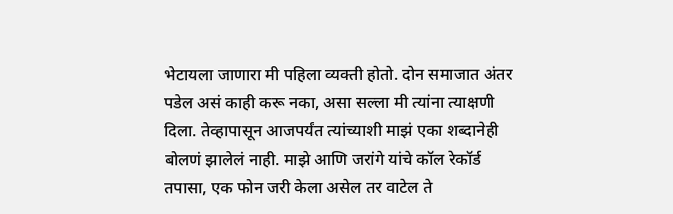भेटायला जाणारा मी पहिला व्यक्ती होतो. दोन समाजात अंतर पडेल असं काही करू नका, असा सल्ला मी त्यांना त्याक्षणी दिला. तेव्हापासून आजपर्यंत त्यांच्याशी माझं एका शब्दानेही बोलणं झालेलं नाही. माझे आणि जरांगे यांचे कॉल रेकॉर्ड तपासा, एक फोन जरी केला असेल तर वाटेल ते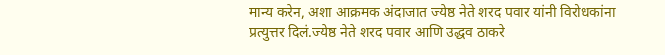मान्य करेन, अशा आक्रमक अंदाजात ज्येष्ठ नेते शरद पवार यांनी विरोधकांना प्रत्युत्तर दिलं.ज्येष्ठ नेते शरद पवार आणि उद्धव ठाकरे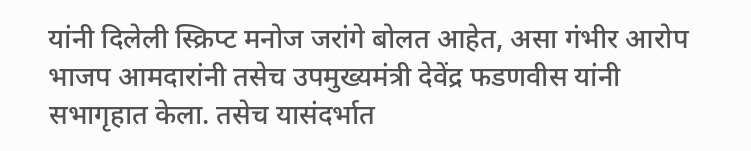यांनी दिलेली स्क्रिप्ट मनोज जरांगे बोलत आहेत, असा गंभीर आरोप भाजप आमदारांनी तसेच उपमुख्यमंत्री देवेंद्र फडणवीस यांनी सभागृहात केला. तसेच यासंदर्भात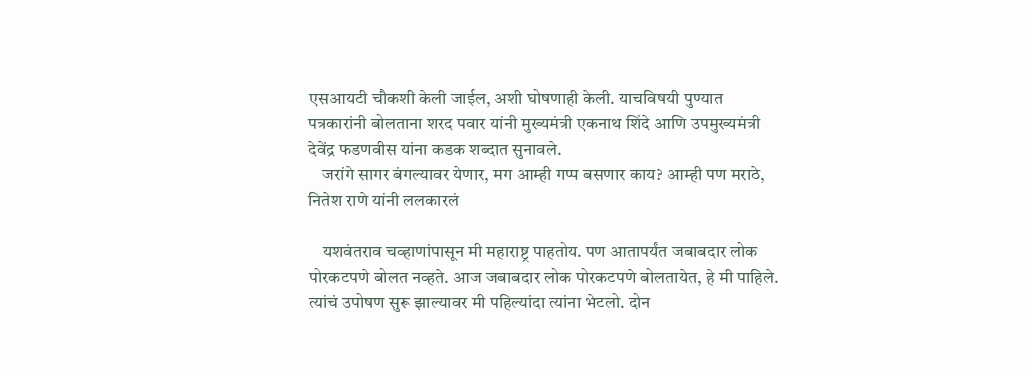एसआयटी चौकशी केली जाईल, अशी घोषणाही केली. याचविषयी पुण्यात पत्रकारांनी बोलताना शरद पवार यांनी मुख्यमंत्री एकनाथ शिंदे आणि उपमुख्यमंत्री देवेंद्र फडणवीस यांना कडक शब्दात सुनावले.
    जरांगे सागर बंगल्यावर येणार, मग आम्ही गप्प बसणार काय? आम्ही पण मराठे, नितेश राणे यांनी ललकारलं

    यशवंतराव चव्हाणांपासून मी महाराष्ट्र पाहतोय. पण आतापर्यंत जबाबदार लोक पोरकटपणे बोलत नव्हते. आज जबाबदार लोक पोरकटपणे बोलतायेत, हे मी पाहिले. त्यांचं उपोषण सुरू झाल्यावर मी पहिल्यांदा त्यांना भेटलो. दोन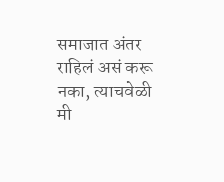समाजात अंतर राहिलं असं करू नका, त्याचवेळी मी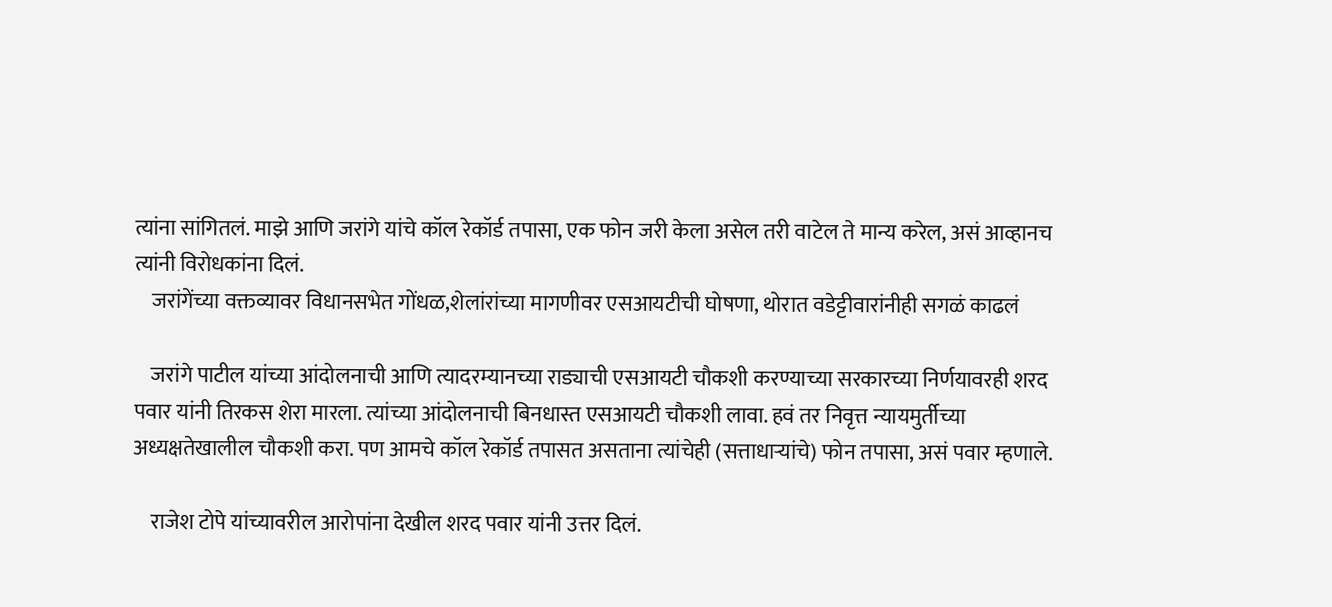त्यांना सांगितलं. माझे आणि जरांगे यांचे कॉल रेकॉर्ड तपासा, एक फोन जरी केला असेल तरी वाटेल ते मान्य करेल, असं आव्हानच त्यांनी विरोधकांना दिलं.
    जरांगेंच्या वक्तव्यावर विधानसभेत गोंधळ,शेलांरांच्या मागणीवर एसआयटीची घोषणा, थोरात वडेट्टीवारांनीही सगळं काढलं

    जरांगे पाटील यांच्या आंदोलनाची आणि त्यादरम्यानच्या राड्याची एसआयटी चौकशी करण्याच्या सरकारच्या निर्णयावरही शरद पवार यांनी तिरकस शेरा मारला. त्यांच्या आंदोलनाची बिनधास्त एसआयटी चौकशी लावा. हवं तर निवृत्त न्यायमुर्तीच्या अध्यक्षतेखालील चौकशी करा. पण आमचे कॉल रेकॉर्ड तपासत असताना त्यांचेही (सत्ताधाऱ्यांचे) फोन तपासा, असं पवार म्हणाले.

    राजेश टोपे यांच्यावरील आरोपांना देखील शरद पवार यांनी उत्तर दिलं.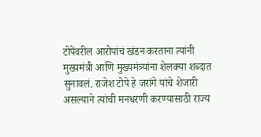टोपेंवरील आरोपांचं खंडन करताना त्यांनी मुख्यमंत्री आणि मुख्यमंत्र्यांना शेलक्या शब्दात सुनावलं. राजेश टोपे हे जरांगे यांचे शेजारी असल्याने त्यांची मनधरणी करण्यासाठी राज्य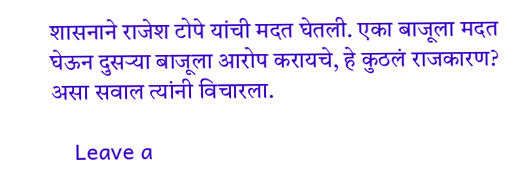शासनाने राजेश टोपे यांची मदत घेतली. एका बाजूला मदत घेऊन दुसऱ्या बाजूला आरोप करायचे, हे कुठलं राजकारण? असा सवाल त्यांनी विचारला.

    Leave a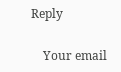Reply

    Your email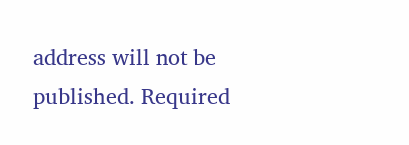address will not be published. Required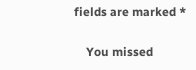fields are marked *

    You missed